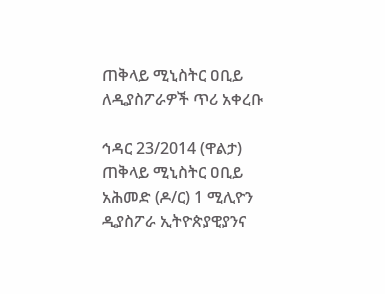ጠቅላይ ሚኒስትር ዐቢይ ለዲያስፖራዎች ጥሪ አቀረቡ

ኅዳር 23/2014 (ዋልታ) ጠቅላይ ሚኒስትር ዐቢይ አሕመድ (ዶ/ር) 1 ሚሊዮን ዲያስፖራ ኢትዮጵያዊያንና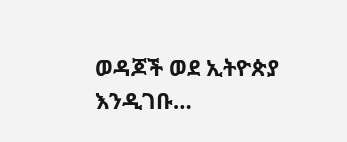ወዳጆች ወደ ኢትዮጵያ እንዲገቡ…